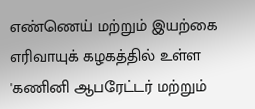எண்ணெய் மற்றும் இயற்கை எரிவாயுக் கழகத்தில் உள்ள 'கணினி ஆபரேட்டர் மற்றும்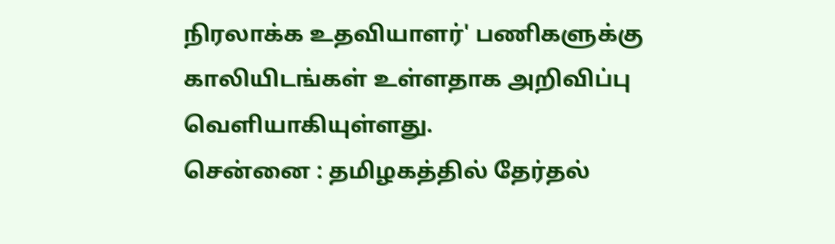நிரலாக்க உதவியாளர்' பணிகளுக்கு காலியிடங்கள் உள்ளதாக அறிவிப்பு வெளியாகியுள்ளது.
சென்னை : தமிழகத்தில் தேர்தல்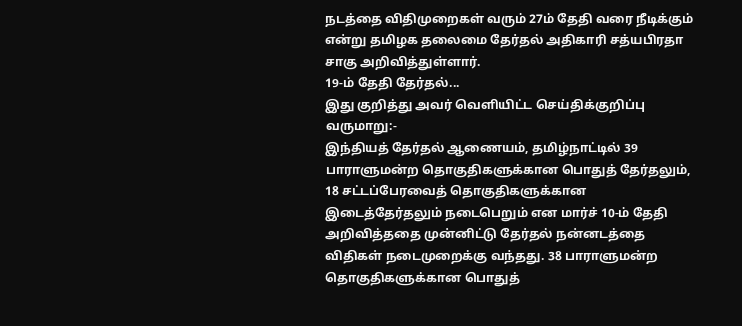நடத்தை விதிமுறைகள் வரும் 27ம் தேதி வரை நீடிக்கும் என்று தமிழக தலைமை தேர்தல் அதிகாரி சத்யபிரதா சாகு அறிவித்துள்ளார்.
19-ம் தேதி தேர்தல்...
இது குறித்து அவர் வெளியிட்ட செய்திக்குறிப்பு வருமாறு:-
இந்தியத் தேர்தல் ஆணையம், தமிழ்நாட்டில் 39 பாராளுமன்ற தொகுதிகளுக்கான பொதுத் தேர்தலும், 18 சட்டப்பேரவைத் தொகுதிகளுக்கான இடைத்தேர்தலும் நடைபெறும் என மார்ச் 10-ம் தேதி அறிவித்ததை முன்னிட்டு தேர்தல் நன்னடத்தை விதிகள் நடைமுறைக்கு வந்தது. 38 பாராளுமன்ற தொகுதிகளுக்கான பொதுத்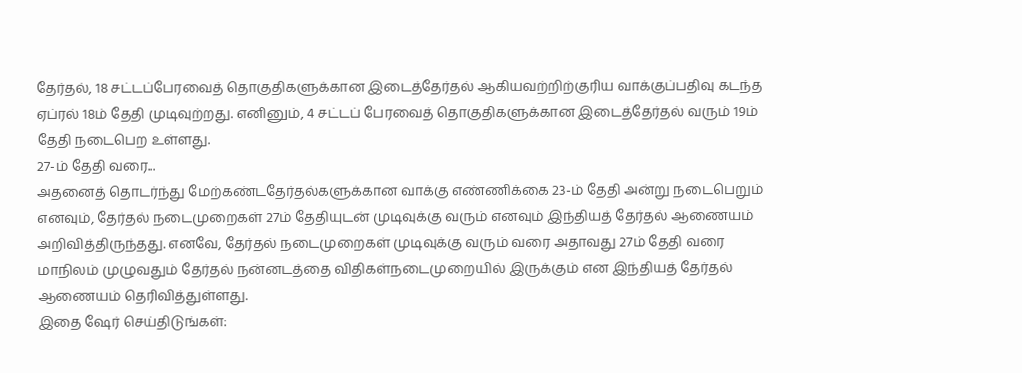தேர்தல், 18 சட்டப்பேரவைத் தொகுதிகளுக்கான இடைத்தேர்தல் ஆகியவற்றிற்குரிய வாக்குப்பதிவு கடந்த ஏப்ரல் 18ம் தேதி முடிவுற்றது. எனினும், 4 சட்டப் பேரவைத் தொகுதிகளுக்கான இடைத்தேர்தல் வரும் 19ம் தேதி நடைபெற உள்ளது.
27-ம் தேதி வரை...
அதனைத் தொடர்ந்து மேற்கண்டதேர்தல்களுக்கான வாக்கு எண்ணிக்கை 23-ம் தேதி அன்று நடைபெறும் எனவும், தேர்தல் நடைமுறைகள் 27ம் தேதியுடன் முடிவுக்கு வரும் எனவும் இந்தியத் தேர்தல் ஆணையம் அறிவித்திருந்தது. எனவே, தேர்தல் நடைமுறைகள் முடிவுக்கு வரும் வரை அதாவது 27ம் தேதி வரை மாநிலம் முழுவதும் தேர்தல் நன்னடத்தை விதிகள்நடைமுறையில் இருக்கும் என இந்தியத் தேர்தல் ஆணையம் தெரிவித்துள்ளது.
இதை ஷேர் செய்திடுங்கள்: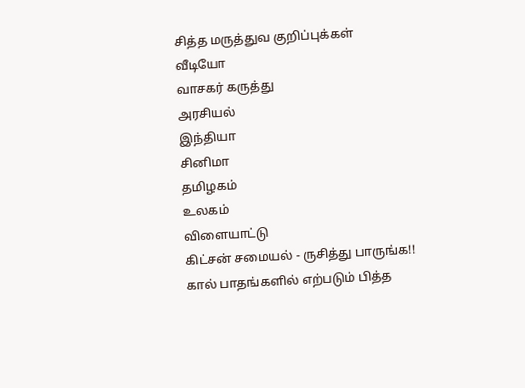சித்த மருத்துவ குறிப்புக்கள்
வீடியோ
வாசகர் கருத்து
அரசியல்
இந்தியா
சினிமா
தமிழகம்
உலகம்
விளையாட்டு
கிட்சன் சமையல் - ருசித்து பாருங்க!!
கால் பாதங்களில் எற்படும் பித்த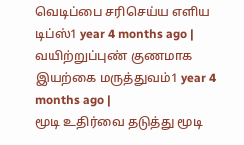வெடிப்பை சரிசெய்ய எளிய டிப்ஸ்1 year 4 months ago |
வயிற்றுப்புண் குணமாக இயற்கை மருத்துவம்1 year 4 months ago |
மூடி உதிர்வை தடுத்து மூடி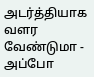அடர்த்தியாக வளர வேண்டுமா - அப்போ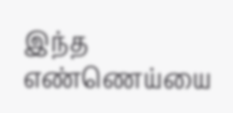இந்த எண்ணெய்யை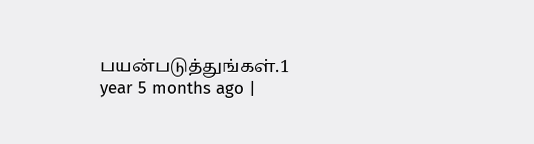பயன்படுத்துங்கள்.1 year 5 months ago |